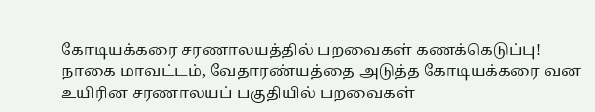கோடியக்கரை சரணாலயத்தில் பறவைகள் கணக்கெடுப்பு!
நாகை மாவட்டம், வேதாரண்யத்தை அடுத்த கோடியக்கரை வன உயிரின சரணாலயப் பகுதியில் பறவைகள்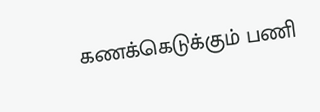கணக்கெடுக்கும் பணி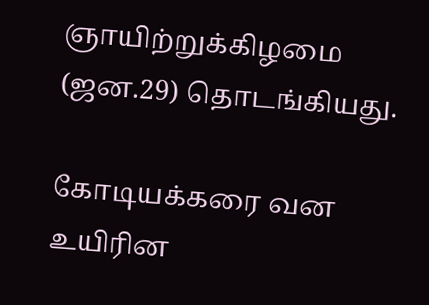ஞாயிற்றுக்கிழமை (ஜன.29) தொடங்கியது.

கோடியக்கரை வன உயிரின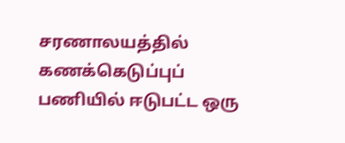சரணாலயத்தில் கணக்கெடுப்புப் பணியில் ஈடுபட்ட ஒரு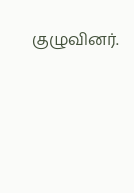குழுவினர்.